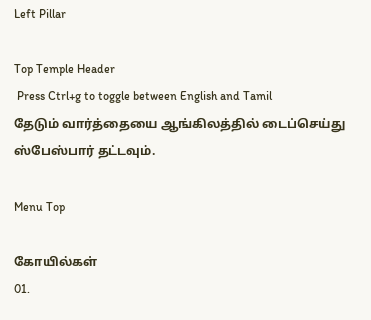Left Pillar

Top Temple Header
 Press Ctrl+g to toggle between English and Tamil
தேடும் வார்த்தையை ஆங்கிலத்தில் டைப்செய்து ஸ்பேஸ்பார் தட்டவும்.

Menu Top

கோயில்கள்
01.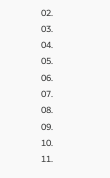02.
03.
04.
05.
06.
07.
08.
09.
10.
11.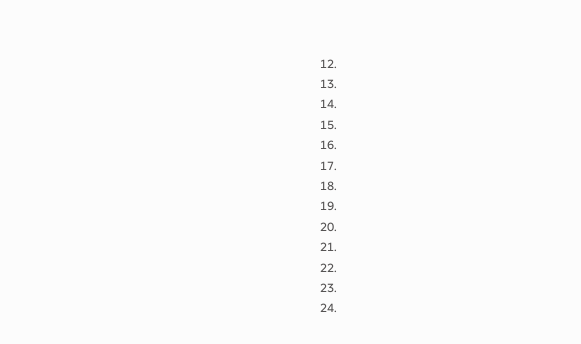12.
13.
14.
15.
16.
17.
18.
19.
20.
21.
22.
23.
24.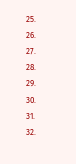25.
26.
27.
28.
29.
30.
31.
32.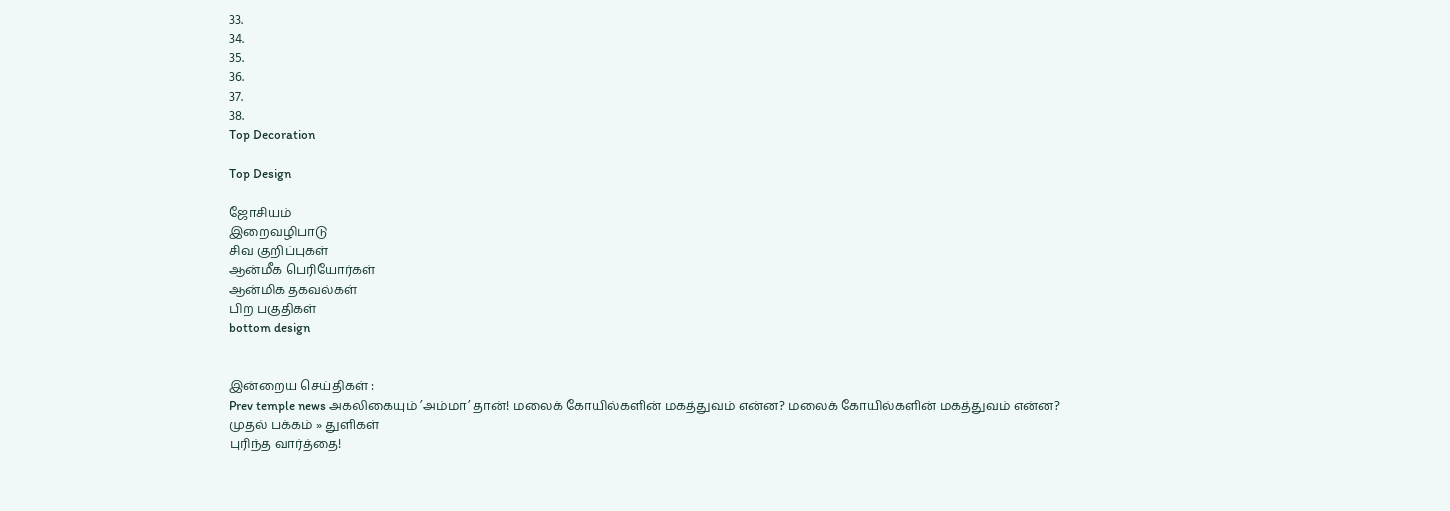33.
34.
35.
36.
37.
38.
Top Decoration

Top Design

ஜோசியம்
இறைவழிபாடு
சிவ குறிப்புகள்
ஆன்மீக பெரியோர்கள்
ஆன்மிக தகவல்கள்
பிற பகுதிகள்
bottom design


இன்றைய செய்திகள் :
Prev temple news அகலிகையும் ’அம்மா’ தான்! மலைக் கோயில்களின் மகத்துவம் என்ன? மலைக் கோயில்களின் மகத்துவம் என்ன?
முதல் பக்கம் » துளிகள்
புரிந்த வார்த்தை!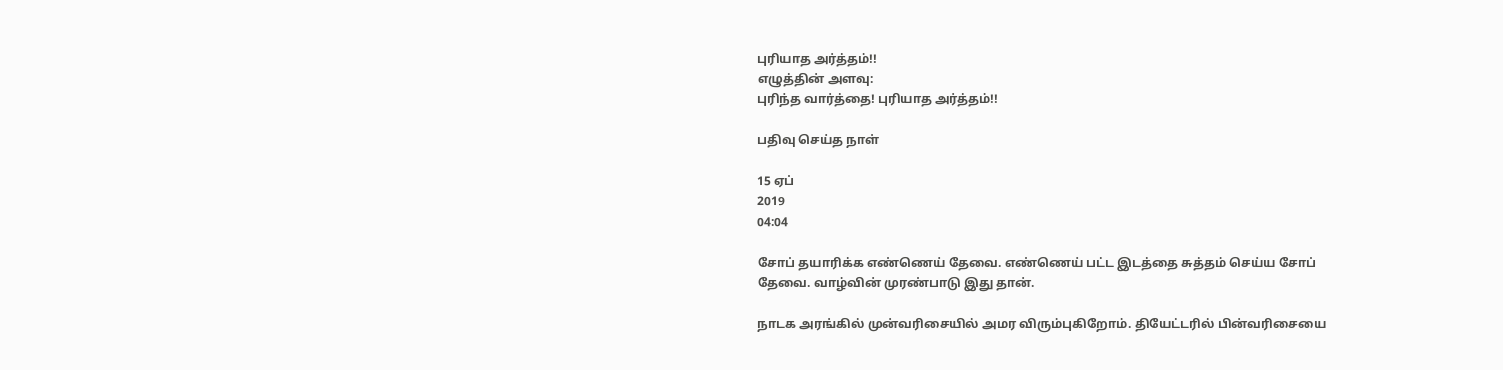புரியாத அர்த்தம்!!
எழுத்தின் அளவு:
புரிந்த வார்த்தை! புரியாத அர்த்தம்!!

பதிவு செய்த நாள்

15 ஏப்
2019
04:04

சோப் தயாரிக்க எண்ணெய் தேவை. எண்ணெய் பட்ட இடத்தை சுத்தம் செய்ய சோப் தேவை. வாழ்வின் முரண்பாடு இது தான்.

நாடக அரங்கில் முன்வரிசையில் அமர விரும்புகிறோம். தியேட்டரில் பின்வரிசையை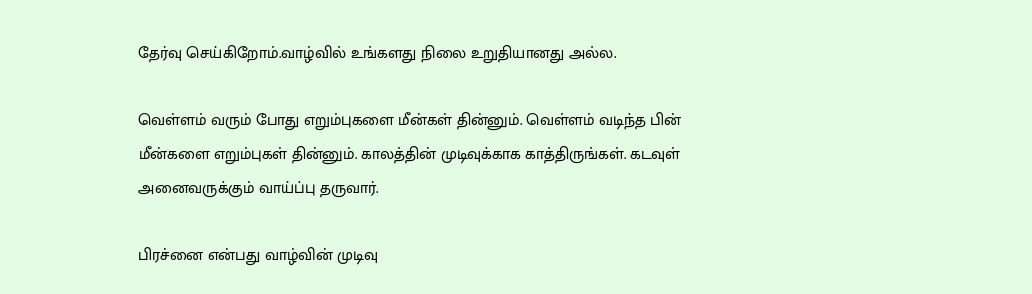தேர்வு செய்கிறோம்.வாழ்வில் உங்களது நிலை உறுதியானது அல்ல.

வெள்ளம் வரும் போது எறும்புகளை மீன்கள் தின்னும். வெள்ளம் வடிந்த பின் மீன்களை எறும்புகள் தின்னும். காலத்தின் முடிவுக்காக காத்திருங்கள். கடவுள் அனைவருக்கும் வாய்ப்பு தருவார்.

பிரச்னை என்பது வாழ்வின் முடிவு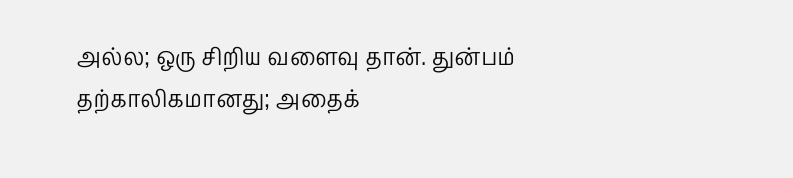அல்ல; ஒரு சிறிய வளைவு தான். துன்பம் தற்காலிகமானது; அதைக்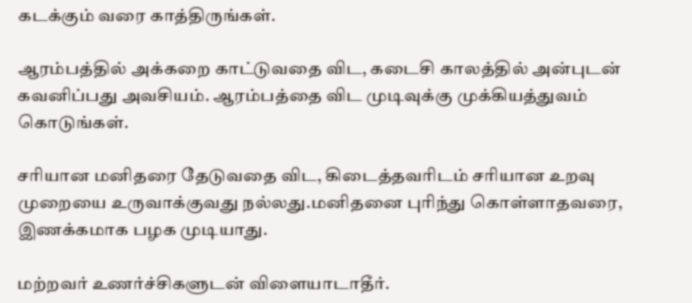கடக்கும் வரை காத்திருங்கள்.

ஆரம்பத்தில் அக்கறை காட்டுவதை விட, கடைசி காலத்தில் அன்புடன் கவனிப்பது அவசியம். ஆரம்பத்தை விட முடிவுக்கு முக்கியத்துவம் கொடுங்கள்.

சரியான மனிதரை தேடுவதை விட, கிடைத்தவரிடம் சரியான உறவு முறையை உருவாக்குவது நல்லது.மனிதனை புரிந்து கொள்ளாதவரை, இணக்கமாக பழக முடியாது.

மற்றவர் உணர்ச்சிகளுடன் விளையாடாதீர்.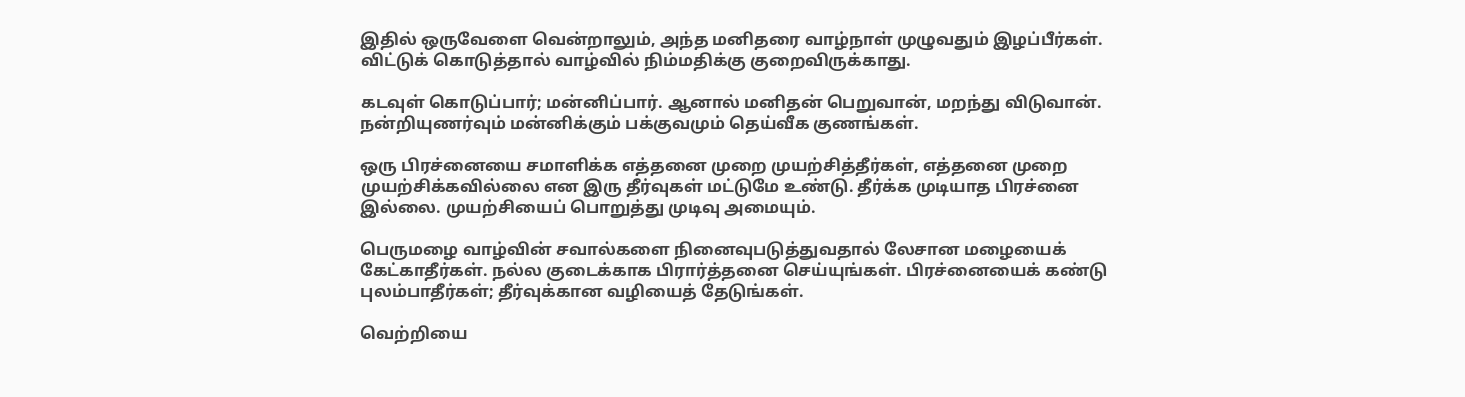இதில் ஒருவேளை வென்றாலும், அந்த மனிதரை வாழ்நாள் முழுவதும் இழப்பீர்கள்.
விட்டுக் கொடுத்தால் வாழ்வில் நிம்மதிக்கு குறைவிருக்காது.

கடவுள் கொடுப்பார்; மன்னிப்பார். ஆனால் மனிதன் பெறுவான், மறந்து விடுவான். நன்றியுணர்வும் மன்னிக்கும் பக்குவமும் தெய்வீக குணங்கள்.

ஒரு பிரச்னையை சமாளிக்க எத்தனை முறை முயற்சித்தீர்கள், எத்தனை முறை முயற்சிக்கவில்லை என இரு தீர்வுகள் மட்டுமே உண்டு. தீர்க்க முடியாத பிரச்னை இல்லை. முயற்சியைப் பொறுத்து முடிவு அமையும்.

பெருமழை வாழ்வின் சவால்களை நினைவுபடுத்துவதால் லேசான மழையைக் கேட்காதீர்கள். நல்ல குடைக்காக பிரார்த்தனை செய்யுங்கள். பிரச்னையைக் கண்டு புலம்பாதீர்கள்; தீர்வுக்கான வழியைத் தேடுங்கள்.

வெற்றியை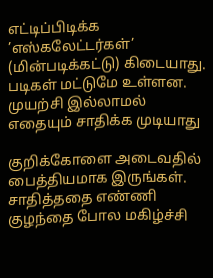எட்டிப்பிடிக்க ’எஸ்கலேட்டர்கள்’ (மின்படிக்கட்டு) கிடையாது. படிகள் மட்டுமே உள்ளன. முயற்சி இல்லாமல் எதையும் சாதிக்க முடியாது

குறிக்கோளை அடைவதில் பைத்தியமாக இருங்கள். சாதித்ததை எண்ணி குழந்தை போல மகிழ்ச்சி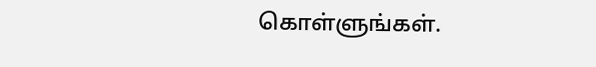கொள்ளுங்கள்.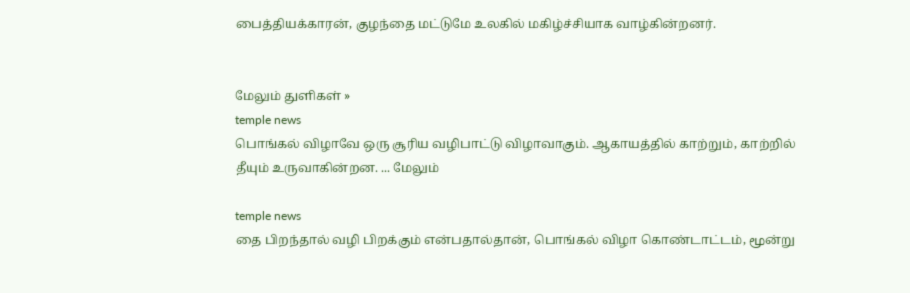பைத்தியக்காரன், குழந்தை மட்டுமே உலகில் மகிழ்ச்சியாக வாழ்கின்றனர்.


மேலும் துளிகள் »
temple news
பொங்கல் விழாவே ஒரு சூரிய வழிபாட்டு விழாவாகும். ஆகாயத்தில் காற்றும், காற்றில் தீயும் உருவாகின்றன. ... மேலும்

temple news
தை பிறந்தால் வழி பிறக்கும் என்பதால்தான், பொங்கல் விழா கொண்டாட்டம், மூன்று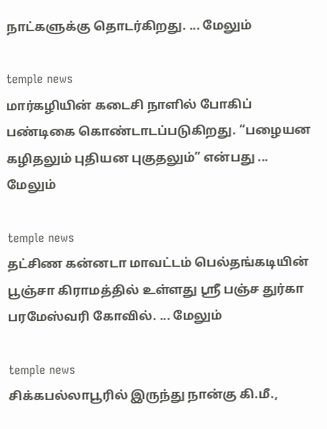நாட்களுக்கு தொடர்கிறது. ... மேலும்

temple news
மார்கழியின் கடைசி நாளில் போகிப் பண்டிகை கொண்டாடப்படுகிறது. “பழையன கழிதலும் புதியன புகுதலும்” என்பது ... மேலும்

temple news
தட்சிண கன்னடா மாவட்டம் பெல்தங்கடியின் பூஞ்சா கிராமத்தில் உள்ளது ஸ்ரீ பஞ்ச துர்கா பரமேஸ்வரி கோவில். ... மேலும்

temple news
சிக்கபல்லாபூரில் இருந்து நான்கு கி.மீ.,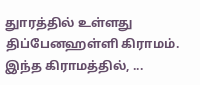துாரத்தில் உள்ளது திப்பேனஹள்ளி கிராமம். இந்த கிராமத்தில், ...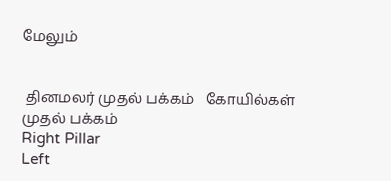மேலும்


 தினமலர் முதல் பக்கம்   கோயில்கள் முதல் பக்கம்
Right Pillar
Left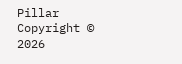Pillar
Copyright © 2026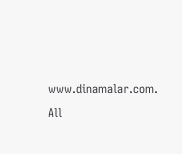www.dinamalar.com. All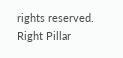rights reserved.
Right Pillar